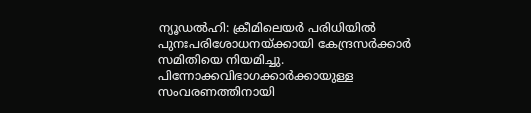ന്യൂഡൽഹി: ക്രീമിലെയർ പരിധിയിൽ പുനഃപരിശോധനയ്ക്കായി കേന്ദ്രസർക്കാർ സമിതിയെ നിയമിച്ചു. പിന്നോക്കവിഭാഗക്കാർക്കായുള്ള സംവരണത്തിനായി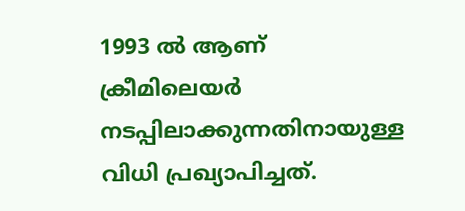1993 ൽ ആണ് ക്രീമിലെയർ നടപ്പിലാക്കുന്നതിനായുള്ള വിധി പ്രഖ്യാപിച്ചത്.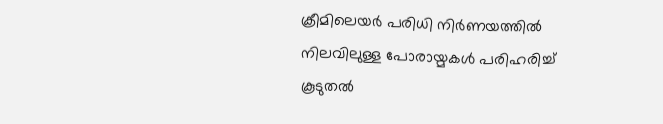ക്രീമിലെയർ പരിധി നിർണയത്തിൽ നിലവിലുള്ള പോരായ്മകൾ പരിഹരിച്ച് കൂടുതൽ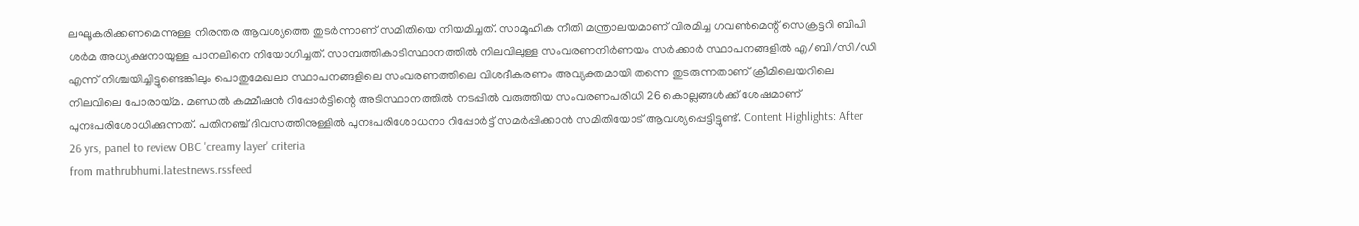ലഘൂകരിക്കണമെന്നുള്ള നിരന്തര ആവശ്യത്തെ തുടർന്നാണ് സമിതിയെ നിയമിച്ചത്. സാമൂഹിക നീതി മന്ത്രാലയമാണ് വിരമിച്ച ഗവൺമെന്റ് സെക്രട്ടറി ബിപി ശർമ അധ്യക്ഷനായുള്ള പാനലിനെ നിയോഗിച്ചത്. സാമ്പത്തികാടിസ്ഥാനത്തിൽ നിലവിലുള്ള സംവരണനിർണയം സർക്കാർ സ്ഥാപനങ്ങളിൽ എ/ബി/സി/ഡി എന്ന് നിശ്ചയിച്ചിട്ടുണ്ടെങ്കിലും പൊതുമേഖലാ സ്ഥാപനങ്ങളിലെ സംവരണത്തിലെ വിശദീകരണം അവ്യക്തമായി തന്നെ തുടരുന്നതാണ് ക്രീമിലെയറിലെ നിലവിലെ പോരായ്മ. മണ്ഡൽ കമ്മീഷൻ റിപ്പോർട്ടിന്റെ അടിസ്ഥാനത്തിൽ നടപ്പിൽ വരുത്തിയ സംവരണപരിധി 26 കൊല്ലങ്ങൾക്ക് ശേഷമാണ് പുനഃപരിശോധിക്കുന്നത്. പതിനഞ്ച് ദിവസത്തിനുള്ളിൽ പുനഃപരിശോധനാ റിപ്പോർട്ട് സമർപ്പിക്കാൻ സമിതിയോട് ആവശ്യപ്പെട്ടിട്ടുണ്ട്. Content Highlights: After 26 yrs, panel to review OBC 'creamy layer' criteria
from mathrubhumi.latestnews.rssfeed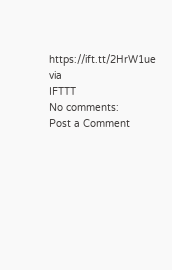https://ift.tt/2HrW1ue
via
IFTTT
No comments:
Post a Comment